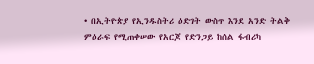• በኢትዮጵያ የኢንዱስትሪ ዕድገት ውስጥ እንደ አንድ ትልቅ ምዕራፍ የሚጠቀሠው የአርጆ የድንጋይ ከሰል ፋብሪካ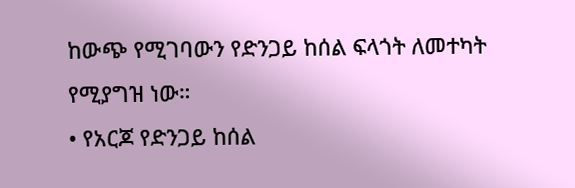ከውጭ የሚገባውን የድንጋይ ከሰል ፍላጎት ለመተካት የሚያግዝ ነው።
• የአርጆ የድንጋይ ከሰል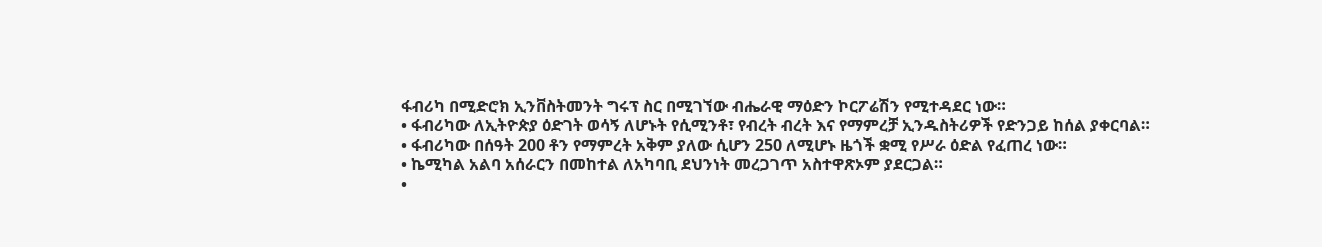ፋብሪካ በሚድሮክ ኢንቨስትመንት ግሩፕ ስር በሚገኘው ብሔራዊ ማዕድን ኮርፖሬሽን የሚተዳደር ነው።
• ፋብሪካው ለኢትዮጵያ ዕድገት ወሳኝ ለሆኑት የሲሚንቶ፣ የብረት ብረት እና የማምረቻ ኢንዱስትሪዎች የድንጋይ ከሰል ያቀርባል።
• ፋብሪካው በሰዓት 200 ቶን የማምረት አቅም ያለው ሲሆን 250 ለሚሆኑ ዜጎች ቋሚ የሥራ ዕድል የፈጠረ ነው።
• ኬሚካል አልባ አሰራርን በመከተል ለአካባቢ ደህንነት መረጋገጥ አስተዋጽኦም ያደርጋል።
•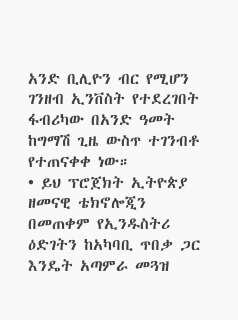አንድ ቢሊዮን ብር የሚሆን ገንዘብ ኢንቨስት የተደረገበት ፋብሪካው በአንድ ዓመት ከግማሽ ጊዜ ውስጥ ተገንብቶ የተጠናቀቀ ነው።
• ይህ ፕሮጀክት ኢትዮጵያ ዘመናዊ ቴክኖሎጂን በመጠቀም የኢንዱስትሪ ዕድገትን ከአካባቢ ጥበቃ ጋር እንዴት አጣምራ መጓዝ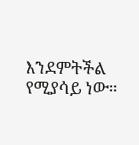እንደምትችል የሚያሳይ ነው።